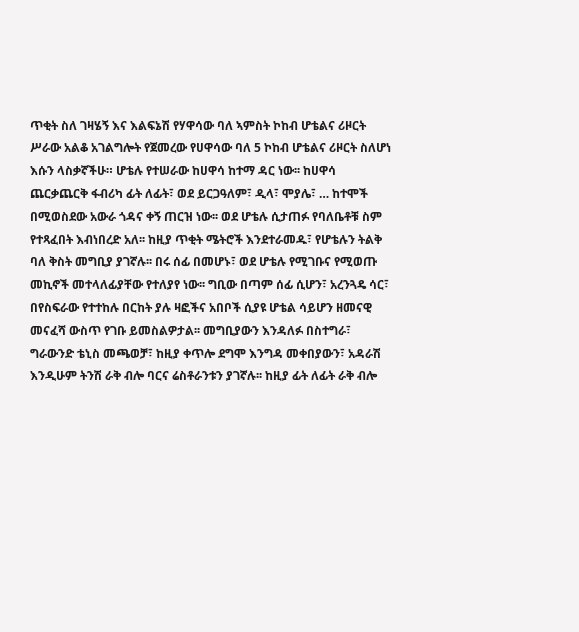ጥቂት ስለ ገዛሄኝ እና እልፍኔሽ የሃዋሳው ባለ ኣምስት ኮከብ ሆቴልና ሪዞርት
ሥራው አልቆ አገልግሎት የጀመረው የሀዋሳው ባለ 5 ኮከብ ሆቴልና ሪዞርት ስለሆነ እሱን ላስቃኛችሁ። ሆቴሉ የተሠራው ከሀዋሳ ከተማ ዳር ነው፡፡ ከሀዋሳ ጨርቃጨርቅ ፋብሪካ ፊት ለፊት፣ ወደ ይርጋዓለም፣ ዲላ፣ ሞያሌ፣ … ከተሞች በሚወስደው አውራ ጎዳና ቀኝ ጠርዝ ነው፡፡ ወደ ሆቴሉ ሲታጠፉ የባለቤቶቹ ስም የተጻፈበት እብነበረድ አለ፡፡ ከዚያ ጥቂት ሜትሮች እንደተራመዱ፣ የሆቴሉን ትልቅ ባለ ቅስት መግቢያ ያገኛሉ፡፡ በሩ ሰፊ በመሆኑ፣ ወደ ሆቴሉ የሚገቡና የሚወጡ መኪኖች መተላለፊያቸው የተለያየ ነው፡፡ ግቢው በጣም ሰፊ ሲሆን፣ አረንጓዴ ሳር፣ በየስፍራው የተተከሉ በርከት ያሉ ዛፎችና አበቦች ሲያዩ ሆቴል ሳይሆን ዘመናዊ መናፈሻ ውስጥ የገቡ ይመስልዎታል፡፡ መግቢያውን እንዳለፉ በስተግራ፣ ግራውንድ ቴኒስ መጫወቻ፣ ከዚያ ቀጥሎ ደግሞ እንግዳ መቀበያውን፣ አዳራሽ እንዲሁም ትንሽ ራቅ ብሎ ባርና ሬስቶራንቱን ያገኛሉ፡፡ ከዚያ ፊት ለፊት ራቅ ብሎ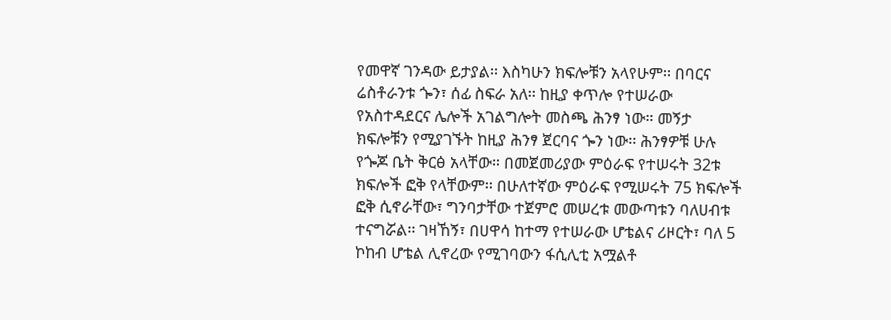የመዋኛ ገንዳው ይታያል፡፡ እስካሁን ክፍሎቹን አላየሁም፡፡ በባርና ሬስቶራንቱ ጐን፣ ሰፊ ስፍራ አለ፡፡ ከዚያ ቀጥሎ የተሠራው የአስተዳደርና ሌሎች አገልግሎት መስጫ ሕንፃ ነው። መኝታ ክፍሎቹን የሚያገኙት ከዚያ ሕንፃ ጀርባና ጐን ነው፡፡ ሕንፃዎቹ ሁሉ የጐጆ ቤት ቅርፅ አላቸው። በመጀመሪያው ምዕራፍ የተሠሩት 32ቱ ክፍሎች ፎቅ የላቸውም፡፡ በሁለተኛው ምዕራፍ የሚሠሩት 75 ክፍሎች ፎቅ ሲኖራቸው፣ ግንባታቸው ተጀምሮ መሠረቱ መውጣቱን ባለሀብቱ ተናግሯል፡፡ ገዛኸኝ፣ በሀዋሳ ከተማ የተሠራው ሆቴልና ሪዞርት፣ ባለ 5 ኮከብ ሆቴል ሊኖረው የሚገባውን ፋሲሊቲ አሟልቶ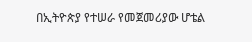በኢትዮጵያ የተሠራ የመጀመሪያው ሆቴል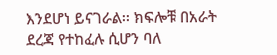እንደሆነ ይናገራል፡፡ ክፍሎቹ በአራት ደረጃ የተከፈሉ ሲሆን ባለ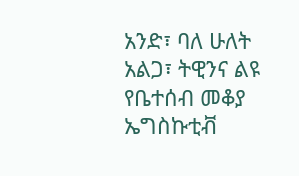አንድ፣ ባለ ሁለት አልጋ፣ ትዊንና ልዩ የቤተሰብ መቆያ ኤግስኩቲቭ